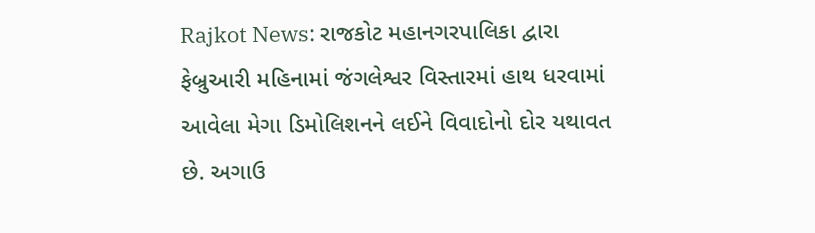Rajkot News: રાજકોટ મહાનગરપાલિકા દ્વારા ફેબ્રુઆરી મહિનામાં જંગલેશ્વર વિસ્તારમાં હાથ ધરવામાં આવેલા મેગા ડિમોલિશનને લઈને વિવાદોનો દોર યથાવત છે. અગાઉ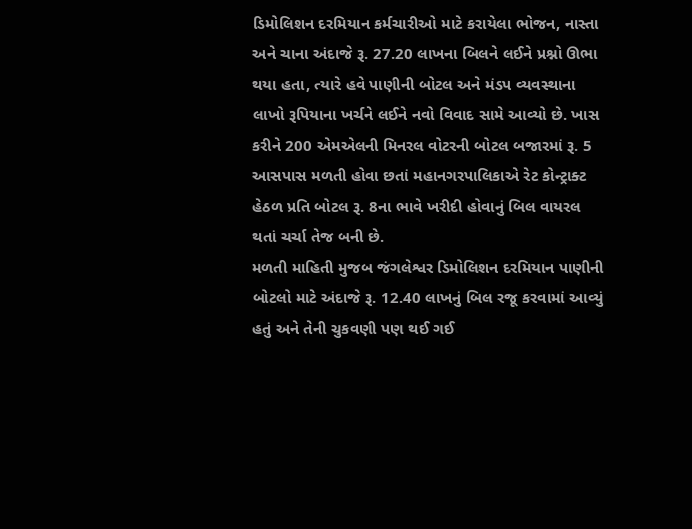ડિમોલિશન દરમિયાન કર્મચારીઓ માટે કરાયેલા ભોજન, નાસ્તા અને ચાના અંદાજે રૂ. 27.20 લાખના બિલને લઈને પ્રશ્નો ઊભા થયા હતા, ત્યારે હવે પાણીની બોટલ અને મંડપ વ્યવસ્થાના લાખો રૂપિયાના ખર્ચને લઈને નવો વિવાદ સામે આવ્યો છે. ખાસ કરીને 200 એમએલની મિનરલ વોટરની બોટલ બજારમાં રૂ. 5 આસપાસ મળતી હોવા છતાં મહાનગરપાલિકાએ રેટ કોન્ટ્રાક્ટ હેઠળ પ્રતિ બોટલ રૂ. 8ના ભાવે ખરીદી હોવાનું બિલ વાયરલ થતાં ચર્ચા તેજ બની છે.
મળતી માહિતી મુજબ જંગલેશ્વર ડિમોલિશન દરમિયાન પાણીની બોટલો માટે અંદાજે રૂ. 12.40 લાખનું બિલ રજૂ કરવામાં આવ્યું હતું અને તેની ચુકવણી પણ થઈ ગઈ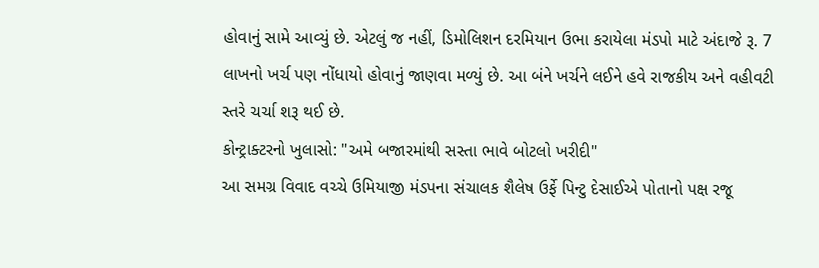હોવાનું સામે આવ્યું છે. એટલું જ નહીં, ડિમોલિશન દરમિયાન ઉભા કરાયેલા મંડપો માટે અંદાજે રૂ. 7 લાખનો ખર્ચ પણ નોંધાયો હોવાનું જાણવા મળ્યું છે. આ બંને ખર્ચને લઈને હવે રાજકીય અને વહીવટી સ્તરે ચર્ચા શરૂ થઈ છે.
કોન્ટ્રાક્ટરનો ખુલાસો: "અમે બજારમાંથી સસ્તા ભાવે બોટલો ખરીદી"
આ સમગ્ર વિવાદ વચ્ચે ઉમિયાજી મંડપના સંચાલક શૈલેષ ઉર્ફે પિન્ટુ દેસાઈએ પોતાનો પક્ષ રજૂ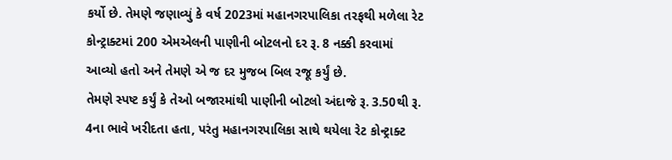કર્યો છે. તેમણે જણાવ્યું કે વર્ષ 2023માં મહાનગરપાલિકા તરફથી મળેલા રેટ કોન્ટ્રાક્ટમાં 200 એમએલની પાણીની બોટલનો દર રૂ. 8 નક્કી કરવામાં આવ્યો હતો અને તેમણે એ જ દર મુજબ બિલ રજૂ કર્યું છે.
તેમણે સ્પષ્ટ કર્યું કે તેઓ બજારમાંથી પાણીની બોટલો અંદાજે રૂ. 3.50થી રૂ. 4ના ભાવે ખરીદતા હતા, પરંતુ મહાનગરપાલિકા સાથે થયેલા રેટ કોન્ટ્રાક્ટ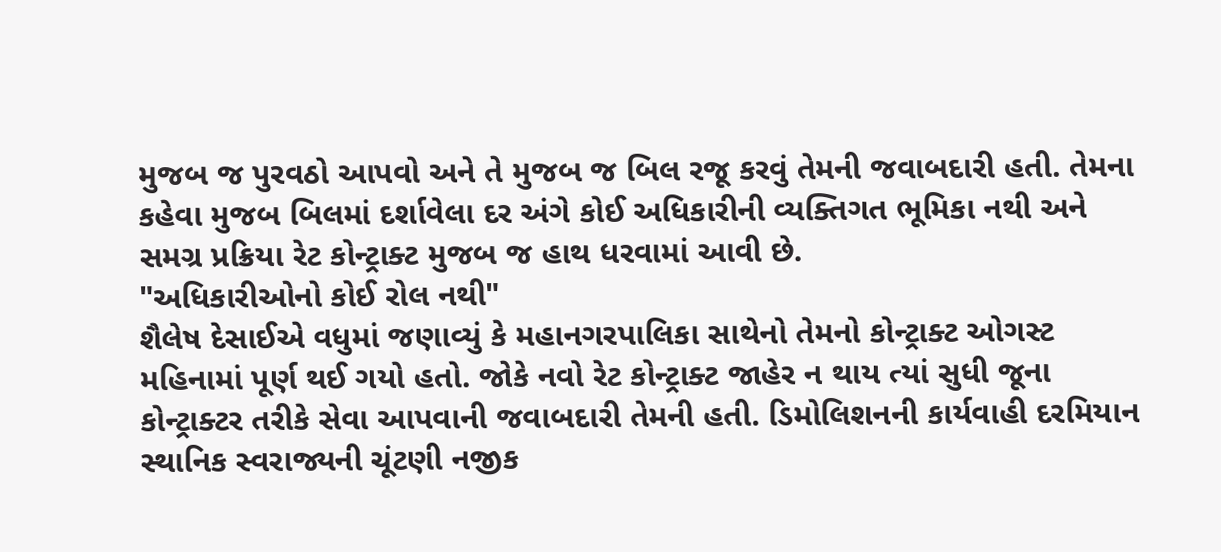મુજબ જ પુરવઠો આપવો અને તે મુજબ જ બિલ રજૂ કરવું તેમની જવાબદારી હતી. તેમના કહેવા મુજબ બિલમાં દર્શાવેલા દર અંગે કોઈ અધિકારીની વ્યક્તિગત ભૂમિકા નથી અને સમગ્ર પ્રક્રિયા રેટ કોન્ટ્રાક્ટ મુજબ જ હાથ ધરવામાં આવી છે.
"અધિકારીઓનો કોઈ રોલ નથી"
શૈલેષ દેસાઈએ વધુમાં જણાવ્યું કે મહાનગરપાલિકા સાથેનો તેમનો કોન્ટ્રાક્ટ ઓગસ્ટ મહિનામાં પૂર્ણ થઈ ગયો હતો. જોકે નવો રેટ કોન્ટ્રાક્ટ જાહેર ન થાય ત્યાં સુધી જૂના કોન્ટ્રાક્ટર તરીકે સેવા આપવાની જવાબદારી તેમની હતી. ડિમોલિશનની કાર્યવાહી દરમિયાન સ્થાનિક સ્વરાજ્યની ચૂંટણી નજીક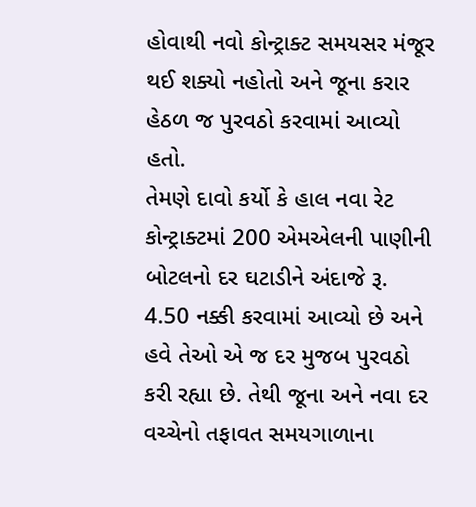હોવાથી નવો કોન્ટ્રાક્ટ સમયસર મંજૂર થઈ શક્યો નહોતો અને જૂના કરાર હેઠળ જ પુરવઠો કરવામાં આવ્યો હતો.
તેમણે દાવો કર્યો કે હાલ નવા રેટ કોન્ટ્રાક્ટમાં 200 એમએલની પાણીની બોટલનો દર ઘટાડીને અંદાજે રૂ. 4.50 નક્કી કરવામાં આવ્યો છે અને હવે તેઓ એ જ દર મુજબ પુરવઠો કરી રહ્યા છે. તેથી જૂના અને નવા દર વચ્ચેનો તફાવત સમયગાળાના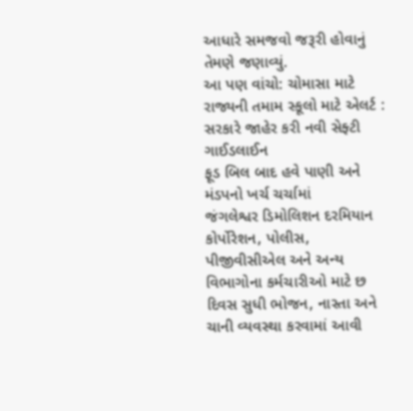આધારે સમજવો જરૂરી હોવાનું તેમણે જણાવ્યું.
આ પણ વાંચો: ચોમાસા માટે રાજ્યની તમામ સ્કૂલો માટે એલર્ટ : સરકારે જાહેર કરી નવી સેફ્ટી ગાઈડલાઈન
ફૂડ બિલ બાદ હવે પાણી અને મંડપનો ખર્ચ ચર્ચામાં
જંગલેશ્વર ડિમોલિશન દરમિયાન કોર્પોરેશન, પોલીસ, પીજીવીસીએલ અને અન્ય વિભાગોના કર્મચારીઓ માટે છ દિવસ સુધી ભોજન, નાસ્તા અને ચાની વ્યવસ્થા કરવામાં આવી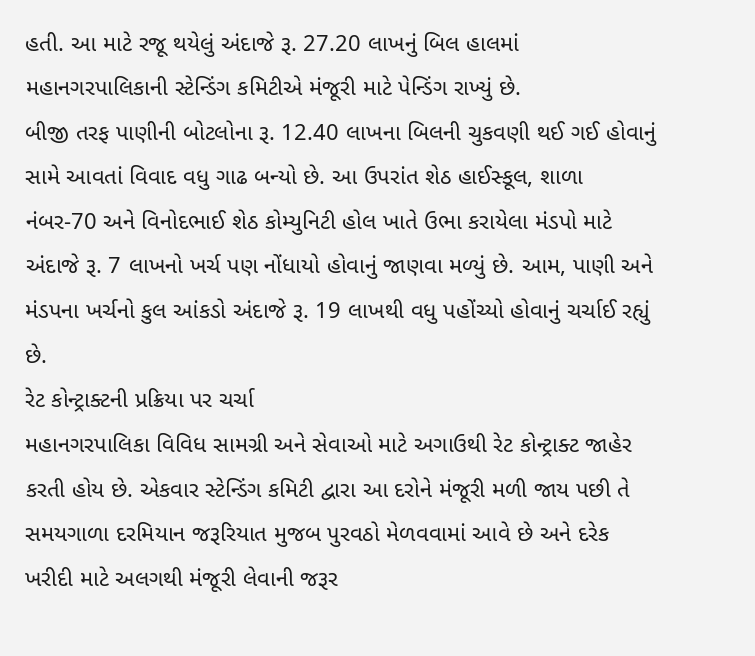હતી. આ માટે રજૂ થયેલું અંદાજે રૂ. 27.20 લાખનું બિલ હાલમાં મહાનગરપાલિકાની સ્ટેન્ડિંગ કમિટીએ મંજૂરી માટે પેન્ડિંગ રાખ્યું છે.
બીજી તરફ પાણીની બોટલોના રૂ. 12.40 લાખના બિલની ચુકવણી થઈ ગઈ હોવાનું સામે આવતાં વિવાદ વધુ ગાઢ બન્યો છે. આ ઉપરાંત શેઠ હાઈસ્કૂલ, શાળા નંબર-70 અને વિનોદભાઈ શેઠ કોમ્યુનિટી હોલ ખાતે ઉભા કરાયેલા મંડપો માટે અંદાજે રૂ. 7 લાખનો ખર્ચ પણ નોંધાયો હોવાનું જાણવા મળ્યું છે. આમ, પાણી અને મંડપના ખર્ચનો કુલ આંકડો અંદાજે રૂ. 19 લાખથી વધુ પહોંચ્યો હોવાનું ચર્ચાઈ રહ્યું છે.
રેટ કોન્ટ્રાક્ટની પ્રક્રિયા પર ચર્ચા
મહાનગરપાલિકા વિવિધ સામગ્રી અને સેવાઓ માટે અગાઉથી રેટ કોન્ટ્રાક્ટ જાહેર કરતી હોય છે. એકવાર સ્ટેન્ડિંગ કમિટી દ્વારા આ દરોને મંજૂરી મળી જાય પછી તે સમયગાળા દરમિયાન જરૂરિયાત મુજબ પુરવઠો મેળવવામાં આવે છે અને દરેક ખરીદી માટે અલગથી મંજૂરી લેવાની જરૂર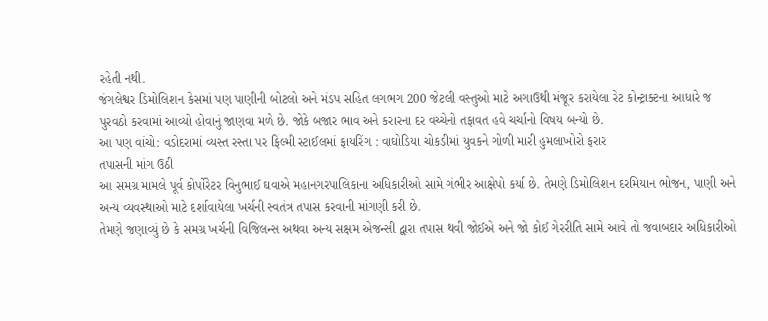રહેતી નથી.
જંગલેશ્વર ડિમોલિશન કેસમાં પણ પાણીની બોટલો અને મંડપ સહિત લગભગ 200 જેટલી વસ્તુઓ માટે અગાઉથી મંજૂર કરાયેલા રેટ કોન્ટ્રાક્ટના આધારે જ પુરવઠો કરવામાં આવ્યો હોવાનું જાણવા મળે છે. જોકે બજાર ભાવ અને કરારના દર વચ્ચેનો તફાવત હવે ચર્ચાનો વિષય બન્યો છે.
આ પણ વાંચો: વડોદરામાં વ્યસ્ત રસ્તા પર ફિલ્મી સ્ટાઈલમાં ફાયરિંગ : વાઘોડિયા ચોકડીમાં યુવકને ગોળી મારી હુમલાખોરો ફરાર
તપાસની માંગ ઉઠી
આ સમગ્ર મામલે પૂર્વ કોર્પોરેટર વિનુભાઈ ઘવાએ મહાનગરપાલિકાના અધિકારીઓ સામે ગંભીર આક્ષેપો કર્યા છે. તેમણે ડિમોલિશન દરમિયાન ભોજન, પાણી અને અન્ય વ્યવસ્થાઓ માટે દર્શાવાયેલા ખર્ચની સ્વતંત્ર તપાસ કરવાની માંગણી કરી છે.
તેમણે જણાવ્યું છે કે સમગ્ર ખર્ચની વિજિલન્સ અથવા અન્ય સક્ષમ એજન્સી દ્વારા તપાસ થવી જોઈએ અને જો કોઈ ગેરરીતિ સામે આવે તો જવાબદાર અધિકારીઓ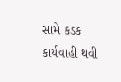સામે કડક કાર્યવાહી થવી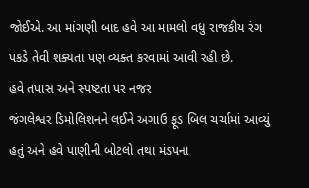જોઈએ. આ માંગણી બાદ હવે આ મામલો વધુ રાજકીય રંગ પકડે તેવી શક્યતા પણ વ્યક્ત કરવામાં આવી રહી છે.
હવે તપાસ અને સ્પષ્ટતા પર નજર
જંગલેશ્વર ડિમોલિશનને લઈને અગાઉ ફૂડ બિલ ચર્ચામાં આવ્યું હતું અને હવે પાણીની બોટલો તથા મંડપના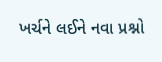ખર્ચને લઈને નવા પ્રશ્નો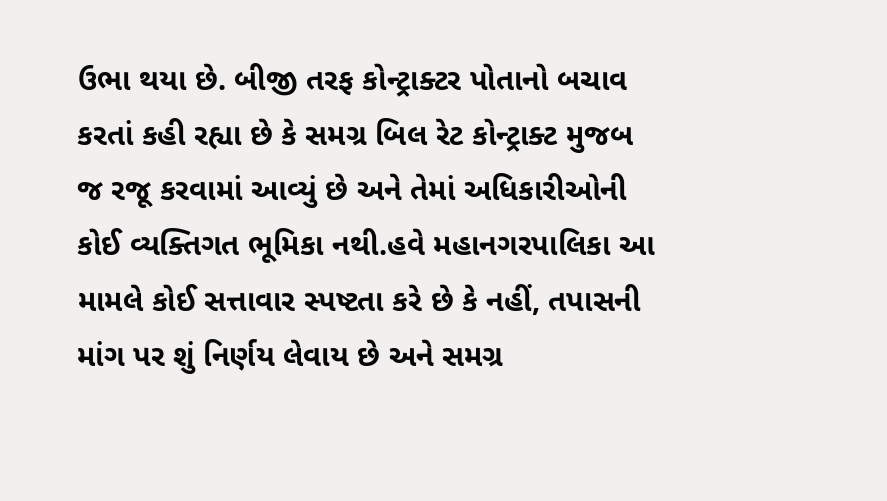ઉભા થયા છે. બીજી તરફ કોન્ટ્રાક્ટર પોતાનો બચાવ કરતાં કહી રહ્યા છે કે સમગ્ર બિલ રેટ કોન્ટ્રાક્ટ મુજબ જ રજૂ કરવામાં આવ્યું છે અને તેમાં અધિકારીઓની કોઈ વ્યક્તિગત ભૂમિકા નથી.હવે મહાનગરપાલિકા આ મામલે કોઈ સત્તાવાર સ્પષ્ટતા કરે છે કે નહીં, તપાસની માંગ પર શું નિર્ણય લેવાય છે અને સમગ્ર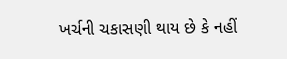ખર્ચની ચકાસણી થાય છે કે નહીં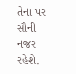તેના પર સૌની નજર રહેશે.